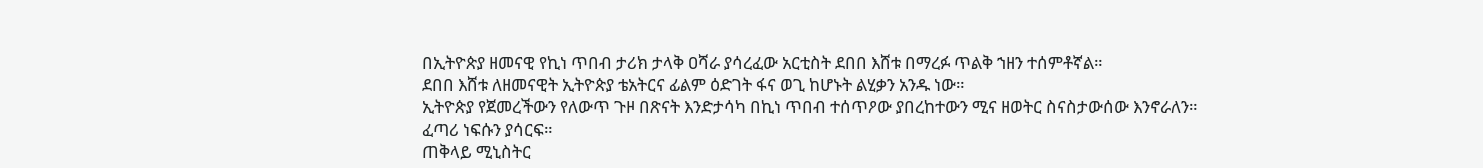በኢትዮጵያ ዘመናዊ የኪነ ጥበብ ታሪክ ታላቅ ዐሻራ ያሳረፈው አርቲስት ደበበ እሸቱ በማረፉ ጥልቅ ኀዘን ተሰምቶኛል።
ደበበ እሸቱ ለዘመናዊት ኢትዮጵያ ቴአትርና ፊልም ዕድገት ፋና ወጊ ከሆኑት ልሂቃን አንዱ ነው።
ኢትዮጵያ የጀመረችውን የለውጥ ጉዞ በጽናት እንድታሳካ በኪነ ጥበብ ተሰጥዖው ያበረከተውን ሚና ዘወትር ስናስታውሰው እንኖራለን።
ፈጣሪ ነፍሱን ያሳርፍ።
ጠቅላይ ሚኒስትር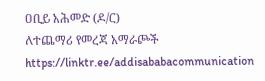ዐቢይ አሕመድ (ዶ/ር)
ለተጨማሪ የመረጃ አማራጮች
https://linktr.ee/addisababacommunication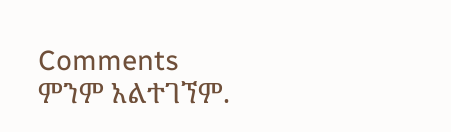Comments
ምንም አልተገኘም.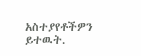አስተያየቶችዎን ይተዉት.